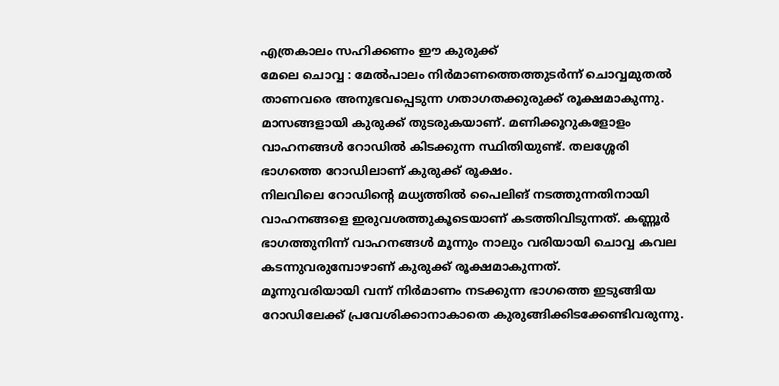എത്രകാലം സഹിക്കണം ഈ കുരുക്ക്
മേലെ ചൊവ്വ : മേൽപാലം നിർമാണത്തെത്തുടർന്ന് ചൊവ്വമുതൽ താണവരെ അനുഭവപ്പെടുന്ന ഗതാഗതക്കുരുക്ക് രൂക്ഷമാകുന്നു. മാസങ്ങളായി കുരുക്ക് തുടരുകയാണ്. മണിക്കൂറുകളോളം വാഹനങ്ങൾ റോഡിൽ കിടക്കുന്ന സ്ഥിതിയുണ്ട്. തലശ്ശേരി ഭാഗത്തെ റോഡിലാണ് കുരുക്ക് രൂക്ഷം.
നിലവിലെ റോഡിന്റെ മധ്യത്തിൽ പൈലിങ് നടത്തുന്നതിനായി വാഹനങ്ങളെ ഇരുവശത്തുകൂടെയാണ് കടത്തിവിടുന്നത്. കണ്ണൂർ ഭാഗത്തുനിന്ന് വാഹനങ്ങൾ മൂന്നും നാലും വരിയായി ചൊവ്വ കവല കടന്നുവരുമ്പോഴാണ് കുരുക്ക് രൂക്ഷമാകുന്നത്.
മൂന്നുവരിയായി വന്ന് നിർമാണം നടക്കുന്ന ഭാഗത്തെ ഇടുങ്ങിയ റോഡിലേക്ക് പ്രവേശിക്കാനാകാതെ കുരുങ്ങിക്കിടക്കേണ്ടിവരുന്നു.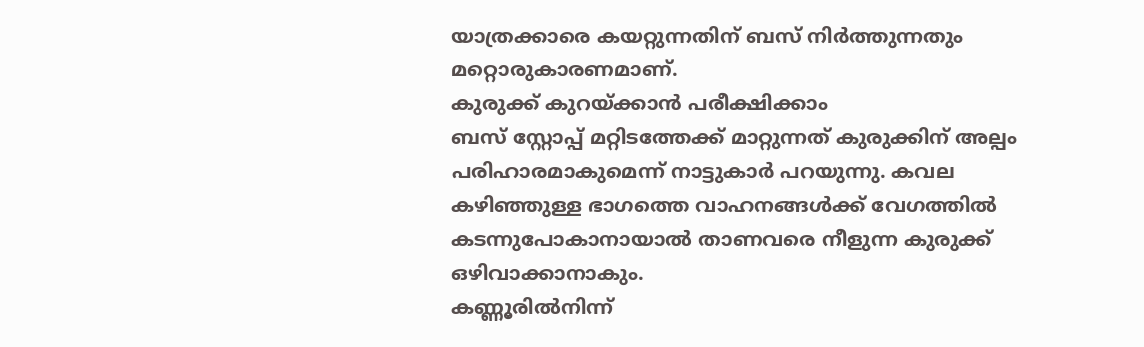യാത്രക്കാരെ കയറ്റുന്നതിന് ബസ് നിർത്തുന്നതും മറ്റൊരുകാരണമാണ്.
കുരുക്ക് കുറയ്ക്കാൻ പരീക്ഷിക്കാം
ബസ് സ്റ്റോപ്പ് മറ്റിടത്തേക്ക് മാറ്റുന്നത് കുരുക്കിന് അല്പം പരിഹാരമാകുമെന്ന് നാട്ടുകാർ പറയുന്നു. കവല കഴിഞ്ഞുള്ള ഭാഗത്തെ വാഹനങ്ങൾക്ക് വേഗത്തിൽ കടന്നുപോകാനായാൽ താണവരെ നീളുന്ന കുരുക്ക് ഒഴിവാക്കാനാകും.
കണ്ണൂരിൽനിന്ന്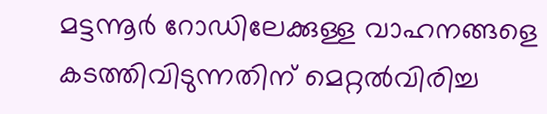മട്ടന്നൂർ റോഡിലേക്കുള്ള വാഹനങ്ങളെ കടത്തിവിടുന്നതിന് മെറ്റൽവിരിച്ച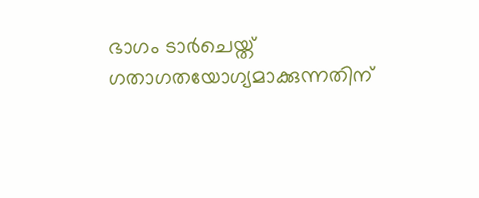ഭാഗം ടാർചെയ്ത് ഗതാഗതയോഗ്യമാക്കുന്നതിന്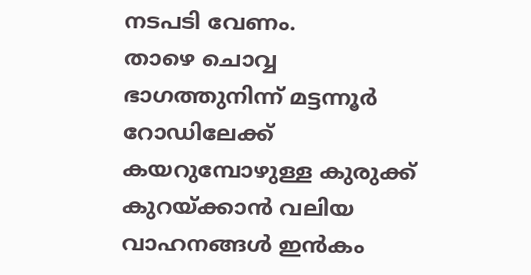നടപടി വേണം.
താഴെ ചൊവ്വ ഭാഗത്തുനിന്ന് മട്ടന്നൂർ റോഡിലേക്ക് കയറുമ്പോഴുള്ള കുരുക്ക് കുറയ്ക്കാൻ വലിയ വാഹനങ്ങൾ ഇൻകം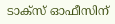ടാക്സ് ഓഫീസിന്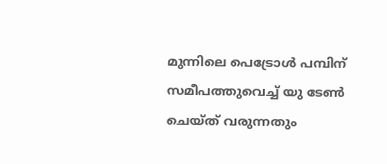മുന്നിലെ പെട്രോൾ പമ്പിന് സമീപത്തുവെച്ച് യു ടേൺ ചെയ്ത് വരുന്നതും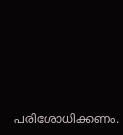പരിശോധിക്കണം.